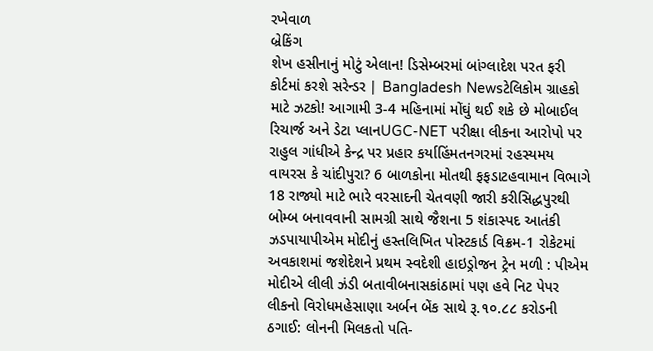રખેવાળ
બ્રેકિંગ
શેખ હસીનાનું મોટું એલાન! ડિસેમ્બરમાં બાંગ્લાદેશ પરત ફરી કોર્ટમાં કરશે સરેન્ડર | Bangladesh Newsટેલિકોમ ગ્રાહકો માટે ઝટકો! આગામી 3-4 મહિનામાં મોંઘું થઈ શકે છે મોબાઈલ રિચાર્જ અને ડેટા પ્લાનUGC-NET પરીક્ષા લીકના આરોપો પર રાહુલ ગાંધીએ કેન્દ્ર પર પ્રહાર કર્યાહિંમતનગરમાં રહસ્યમય વાયરસ કે ચાંદીપુરા? 6 બાળકોના મોતથી ફફડાટહવામાન વિભાગે 18 રાજ્યો માટે ભારે વરસાદની ચેતવણી જારી કરીસિદ્ધપુરથી બોમ્બ બનાવવાની સામગ્રી સાથે જૈશના 5 શંકાસ્પદ આતંકી ઝડપાયાપીએમ મોદીનું હસ્તલિખિત પોસ્ટકાર્ડ વિક્રમ-1 રોકેટમાં અવકાશમાં જશેદેશને પ્રથમ સ્વદેશી હાઇડ્રોજન ટ્રેન મળી : પીએમ મોદીએ લીલી ઝંડી બતાવીબનાસકાંઠામાં પણ હવે નિટ પેપર લીકનો વિરોધમહેસાણા અર્બન બેંક સાથે રૂ.૧૦.૮૮ કરોડની ઠગાઈ: લોનની મિલકતો પતિ-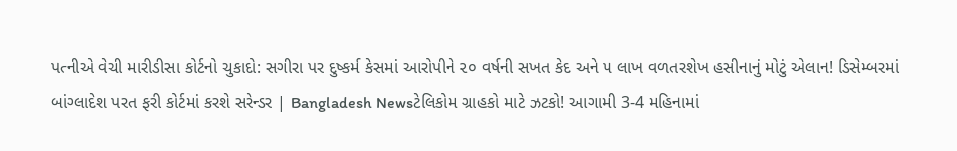પત્નીએ વેચી મારીડીસા કોર્ટનો ચુકાદો: સગીરા પર દુષ્કર્મ કેસમાં આરોપીને ૨૦ વર્ષની સખત કેદ અને ૫ લાખ વળતરશેખ હસીનાનું મોટું એલાન! ડિસેમ્બરમાં બાંગ્લાદેશ પરત ફરી કોર્ટમાં કરશે સરેન્ડર | Bangladesh Newsટેલિકોમ ગ્રાહકો માટે ઝટકો! આગામી 3-4 મહિનામાં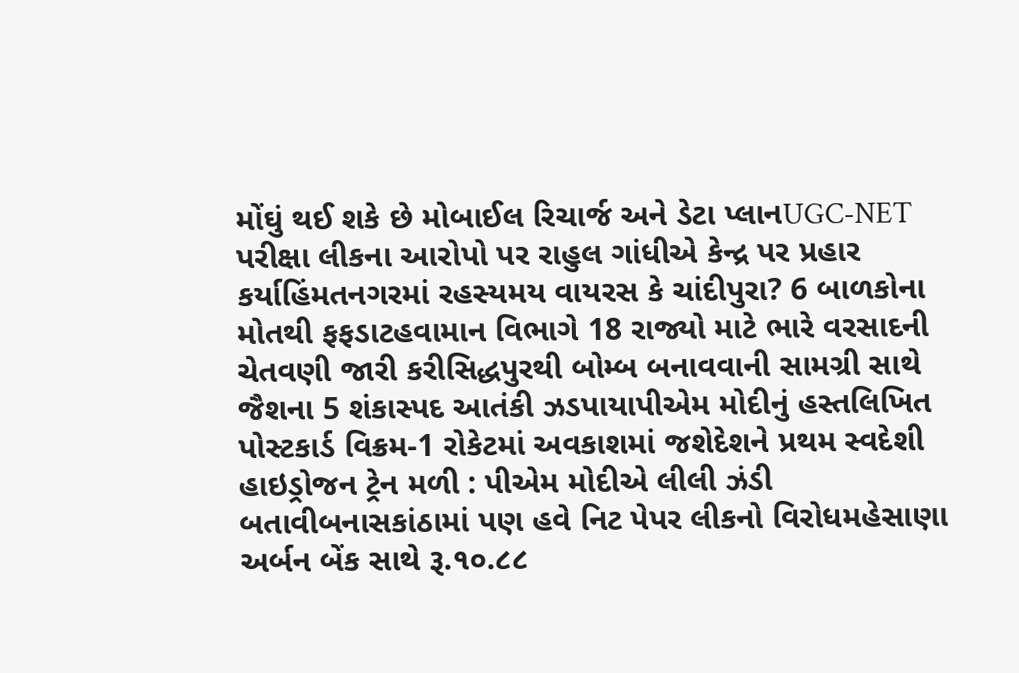મોંઘું થઈ શકે છે મોબાઈલ રિચાર્જ અને ડેટા પ્લાનUGC-NET પરીક્ષા લીકના આરોપો પર રાહુલ ગાંધીએ કેન્દ્ર પર પ્રહાર કર્યાહિંમતનગરમાં રહસ્યમય વાયરસ કે ચાંદીપુરા? 6 બાળકોના મોતથી ફફડાટહવામાન વિભાગે 18 રાજ્યો માટે ભારે વરસાદની ચેતવણી જારી કરીસિદ્ધપુરથી બોમ્બ બનાવવાની સામગ્રી સાથે જૈશના 5 શંકાસ્પદ આતંકી ઝડપાયાપીએમ મોદીનું હસ્તલિખિત પોસ્ટકાર્ડ વિક્રમ-1 રોકેટમાં અવકાશમાં જશેદેશને પ્રથમ સ્વદેશી હાઇડ્રોજન ટ્રેન મળી : પીએમ મોદીએ લીલી ઝંડી બતાવીબનાસકાંઠામાં પણ હવે નિટ પેપર લીકનો વિરોધમહેસાણા અર્બન બેંક સાથે રૂ.૧૦.૮૮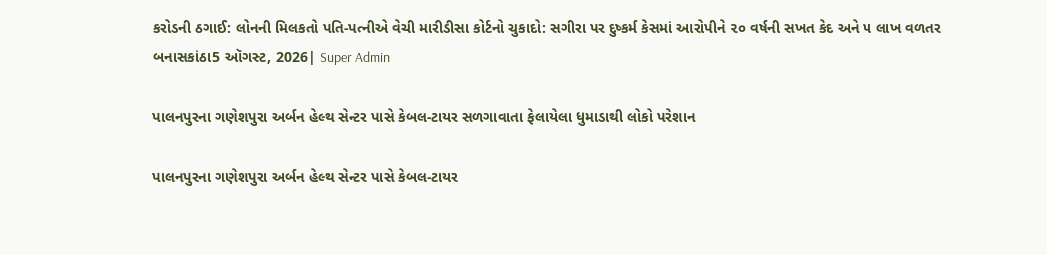કરોડની ઠગાઈ: લોનની મિલકતો પતિ-પત્નીએ વેચી મારીડીસા કોર્ટનો ચુકાદો: સગીરા પર દુષ્કર્મ કેસમાં આરોપીને ૨૦ વર્ષની સખત કેદ અને ૫ લાખ વળતર
બનાસકાંઠા5 ઑગસ્ટ, 2026| Super Admin

પાલનપુરના ગણેશપુરા અર્બન હેલ્થ સેન્ટર પાસે કેબલ-ટાયર સળગાવાતા ફેલાયેલા ધુમાડાથી લોકો પરેશાન

પાલનપુરના ગણેશપુરા અર્બન હેલ્થ સેન્ટર પાસે કેબલ-ટાયર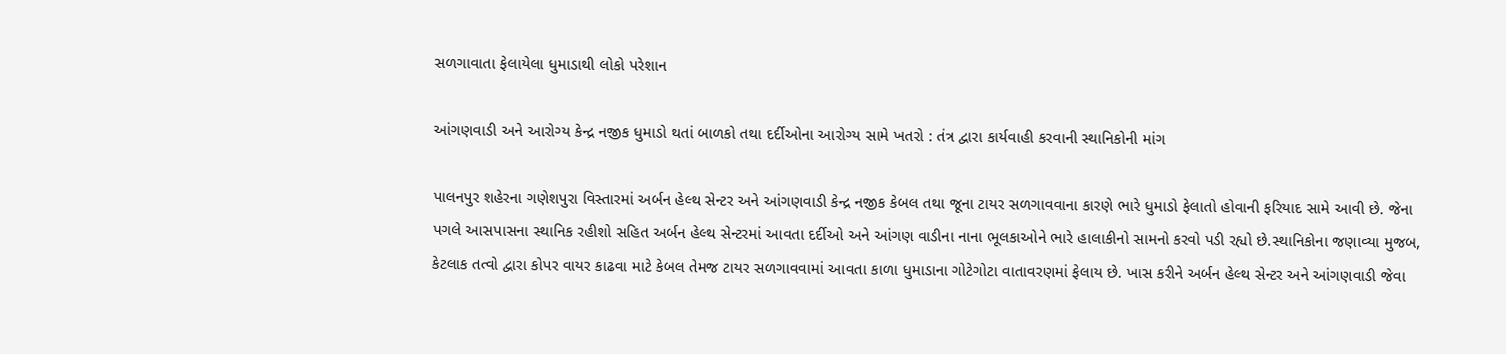સળગાવાતા ફેલાયેલા ધુમાડાથી લોકો પરેશાન

આંગણવાડી અને આરોગ્ય કેન્દ્ર નજીક ધુમાડો થતાં બાળકો તથા દર્દીઓના આરોગ્ય સામે ખતરો : તંત્ર દ્વારા કાર્યવાહી કરવાની સ્થાનિકોની માંગ

પાલનપુર શહેરના ગણેશપુરા વિસ્તારમાં અર્બન હેલ્થ સેન્ટર અને આંગણવાડી કેન્દ્ર નજીક કેબલ તથા જૂના ટાયર સળગાવવાના કારણે ભારે ધુમાડો ફેલાતો હોવાની ફરિયાદ સામે આવી છે. જેના પગલે આસપાસના સ્થાનિક રહીશો સહિત અર્બન હેલ્થ સેન્ટરમાં આવતા દર્દીઓ અને આંગણ વાડીના નાના ભૂલકાઓને ભારે હાલાકીનો સામનો કરવો પડી રહ્યો છે.સ્થાનિકોના જણાવ્યા મુજબ, કેટલાક તત્વો દ્વારા કોપર વાયર કાઢવા માટે કેબલ તેમજ ટાયર સળગાવવામાં આવતા કાળા ધુમાડાના ગોટેગોટા વાતાવરણમાં ફેલાય છે. ખાસ કરીને અર્બન હેલ્થ સેન્ટર અને આંગણવાડી જેવા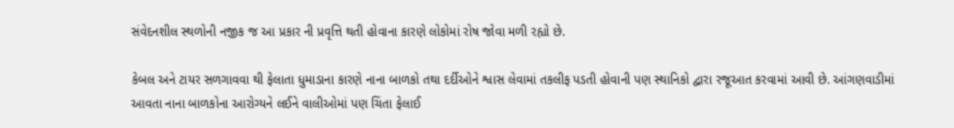સંવેદનશીલ સ્થળોની નજીક જ આ પ્રકાર ની પ્રવૃત્તિ થતી હોવાના કારણે લોકોમાં રોષ જોવા મળી રહ્યો છે.

કેબલ અને ટાયર સળગાવવા થી ફેલાતા ધુમાડાના કારણે નાના બાળકો તથા દર્દીઓને શ્વાસ લેવામાં તકલીફ પડતી હોવાની પણ સ્થાનિકો દ્વારા રજૂઆત કરવામાં આવી છે. આંગણવાડીમાં આવતા નાના બાળકોના આરોગ્યને લઈને વાલીઓમાં પણ ચિંતા ફેલાઈ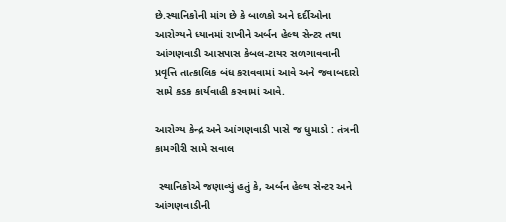છે.સ્થાનિકોની માંગ છે કે બાળકો અને દર્દીઓના આરોગ્યને ધ્યાનમાં રાખીને અર્બન હેલ્થ સેન્ટર તથા આંગણવાડી આસપાસ કેબલ-ટાયર સળગાવવાની પ્રવૃત્તિ તાત્કાલિક બંધ કરાવવામાં આવે અને જવાબદારો સામે કડક કાર્યવાહી કરવામાં આવે.

આરોગ્ય કેન્દ્ર અને આંગણવાડી પાસે જ ધુમાડો : તંત્રની કામગીરી સામે સવાલ

 સ્થાનિકોએ જણાવ્યું હતું કે, અર્બન હેલ્થ સેન્ટર અને આંગણવાડીની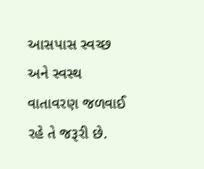આસપાસ સ્વચ્છ અને સ્વસ્થ વાતાવરણ જળવાઈ રહે તે જરૂરી છે.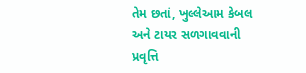તેમ છતાં, ખુલ્લેઆમ કેબલ અને ટાયર સળગાવવાની પ્રવૃત્તિ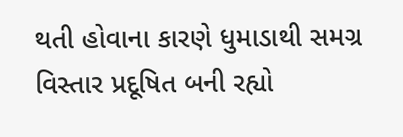થતી હોવાના કારણે ધુમાડાથી સમગ્ર વિસ્તાર પ્રદૂષિત બની રહ્યો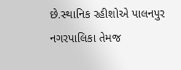છે.સ્થાનિક રહીશોએ પાલનપુર નગરપાલિકા તેમજ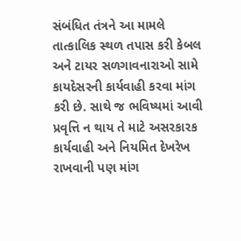સંબંધિત તંત્રને આ મામલે તાત્કાલિક સ્થળ તપાસ કરી કેબલ અને ટાયર સળગાવનારાઓ સામે કાયદેસરની કાર્યવાહી કરવા માંગ કરી છે. સાથે જ ભવિષ્યમાં આવી પ્રવૃત્તિ ન થાય તે માટે અસરકારક કાર્યવાહી અને નિયમિત દેખરેખ રાખવાની પણ માંગ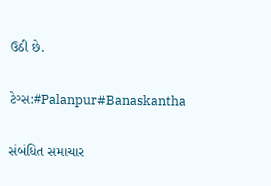ઉઠી છે.

ટેગ્સ:#Palanpur#Banaskantha

સંબંધિત સમાચાર